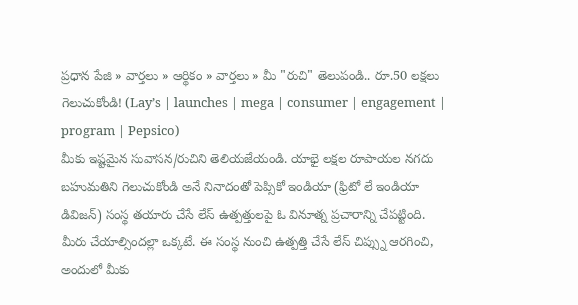ప్రధాన పేజి » వార్తలు » ఆర్థికం » వార్తలు » మీ "రుచి" తెలుపండి.. రూ.50 లక్షలు గెలుచుకోండి! (Lay’s | launches | mega | consumer | engagement | program | Pepsico)
మీకు ఇష్టమైన సువాసన/రుచిని తెలియజేయండి. యాభై లక్షల రూపాయల నగదు బహుమతిని గెలుచుకోండి అనే నినాదంతో పెప్సికో ఇండియా (ఫ్రిటో లే ఇండియా డివిజన్) సంస్థ తయారు చేసే లేస్ ఉత్పత్తులపై ఓ వినూత్న ప్రచారాన్ని చేపట్టింది.
మీరు చేయాల్సిందల్లా ఒక్కటే. ఈ సంస్థ నుంచి ఉత్పత్తి చేసే లేస్ చిప్స్ను ఆరగించి, అందులో మీకు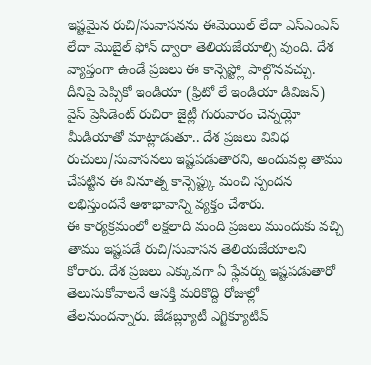ఇష్టమైన రుచి/సువాసనను ఈమెయిల్ లేదా ఎస్ఎంఎస్ లేదా మొబైల్ ఫోన్ ద్వారా తెలియజేయాల్సి వుంది. దేశ వ్యాప్తంగా ఉండే ప్రజలు ఈ కాన్సెప్ట్లో పాల్గొనవచ్చు.
దీనిపై పెప్సికో ఇండియా (ఫ్రిటో లే ఇండియా డివిజన్) వైస్ ప్రెసిడెంట్ రుచిరా జైట్లీ గురువారం చెన్నయ్లో మీడియాతో మాట్లాడుతూ.. దేశ ప్రజలు వివిధ రుచులు/సువాసనలు ఇష్టపడుతారని, అందువల్ల తాము చేపట్టిన ఈ వినూత్న కాన్సెప్ట్కు మంచి స్పందన లభిస్తుందనే ఆశాభావాన్ని వ్యక్తం చేశారు.
ఈ కార్యక్రమంలో లక్షలాది మంది ప్రజలు ముందుకు వచ్చి తాము ఇష్టపడే రుచి/సువాసన తెలియజేయాలని కోరారు. దేశ ప్రజలు ఎక్కువగా ఏ ఫ్లేవర్ను ఇష్టపడుతారో తెలుసుకోవాలనే ఆసక్తి మరికొద్ది రోజుల్లో తేలనుందన్నారు. జేడబ్ల్యూటీ ఎగ్జిక్యూటివ్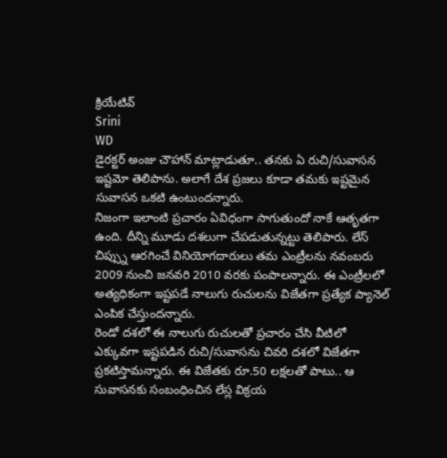క్రియేటివ్
Srini
WD
డైరక్టర్ అంజు చౌహాన్ మాట్లాడుతూ.. తనకు ఏ రుచి/సువాసన ఇష్టమో తెలిపాను. అలాగే దేశ ప్రజలు కూడా తమకు ఇష్టమైన సువాసన ఒకటి ఉంటుందన్నారు.
నిజంగా ఇలాంటి ప్రచారం ఏవిధంగా సాగుతుందో నాకే ఆతృతగా ఉంది. దీన్ని మూడు దశలుగా చేపడుతున్నట్టు తెలిపారు. లేస్ చిప్స్ను ఆరగించే వినియోగదారులు తమ ఎంట్రీలను నవంబరు 2009 నుంచి జనవరి 2010 వరకు పంపాలన్నారు. ఈ ఎంట్రీలలో అత్యధికంగా ఇష్టపడే నాలుగు రుచులను విజేతగా ప్రత్యేక ప్యానెల్ ఎంపిక చేస్తుందన్నారు.
రెండో దశలో ఈ నాలుగు రుచులతో ప్రచారం చేసి వీటిలో ఎక్కువగా ఇష్టపడిన రుచి/సువాసను చివరి దశలో విజేతగా ప్రకటిస్తామన్నారు. ఈ విజేతకు రూ.50 లక్షలతో పాటు.. ఆ సువాసనకు సంబంధించిన లేస్ల విక్రయ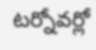టర్నోవర్లో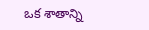ఒక శాతాన్ని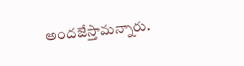అందజేస్తామన్నారు.